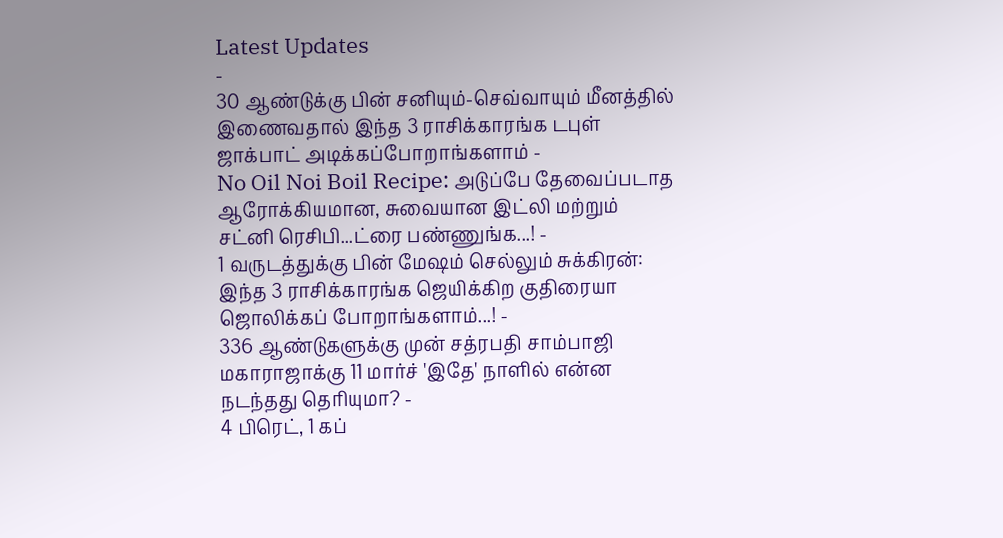Latest Updates
-
30 ஆண்டுக்கு பின் சனியும்-செவ்வாயும் மீனத்தில் இணைவதால் இந்த 3 ராசிக்காரங்க டபுள் ஜாக்பாட் அடிக்கப்போறாங்களாம் -
No Oil Noi Boil Recipe: அடுப்பே தேவைப்படாத ஆரோக்கியமான, சுவையான இட்லி மற்றும் சட்னி ரெசிபி...ட்ரை பண்ணுங்க...! -
1 வருடத்துக்கு பின் மேஷம் செல்லும் சுக்கிரன்: இந்த 3 ராசிக்காரங்க ஜெயிக்கிற குதிரையா ஜொலிக்கப் போறாங்களாம்...! -
336 ஆண்டுகளுக்கு முன் சத்ரபதி சாம்பாஜி மகாராஜாக்கு 11 மார்ச் 'இதே' நாளில் என்ன நடந்தது தெரியுமா? -
4 பிரெட், 1 கப்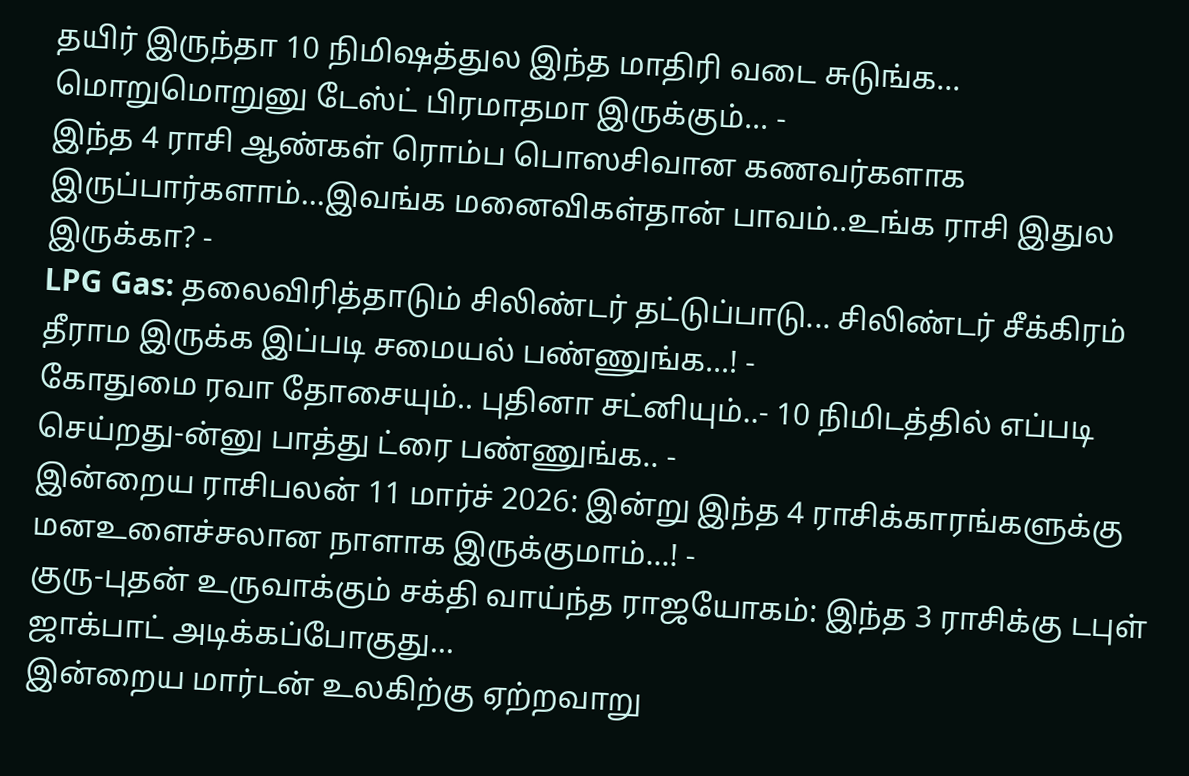தயிர் இருந்தா 10 நிமிஷத்துல இந்த மாதிரி வடை சுடுங்க... மொறுமொறுனு டேஸ்ட் பிரமாதமா இருக்கும்... -
இந்த 4 ராசி ஆண்கள் ரொம்ப பொஸசிவான கணவர்களாக இருப்பார்களாம்...இவங்க மனைவிகள்தான் பாவம்..உங்க ராசி இதுல இருக்கா? -
LPG Gas: தலைவிரித்தாடும் சிலிண்டர் தட்டுப்பாடு... சிலிண்டர் சீக்கிரம் தீராம இருக்க இப்படி சமையல் பண்ணுங்க...! -
கோதுமை ரவா தோசையும்.. புதினா சட்னியும்..- 10 நிமிடத்தில் எப்படி செய்றது-ன்னு பாத்து ட்ரை பண்ணுங்க.. -
இன்றைய ராசிபலன் 11 மார்ச் 2026: இன்று இந்த 4 ராசிக்காரங்களுக்கு மனஉளைச்சலான நாளாக இருக்குமாம்...! -
குரு-புதன் உருவாக்கும் சக்தி வாய்ந்த ராஜயோகம்: இந்த 3 ராசிக்கு டபுள் ஜாக்பாட் அடிக்கப்போகுது...
இன்றைய மார்டன் உலகிற்கு ஏற்றவாறு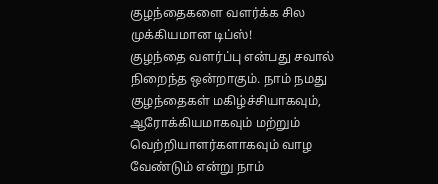குழந்தைகளை வளர்க்க சில முக்கியமான டிப்ஸ்!
குழந்தை வளர்ப்பு என்பது சவால் நிறைந்த ஒன்றாகும். நாம் நமது குழந்தைகள் மகிழ்ச்சியாகவும், ஆரோக்கியமாகவும் மற்றும் வெற்றியாளர்களாகவும் வாழ வேண்டும் என்று நாம்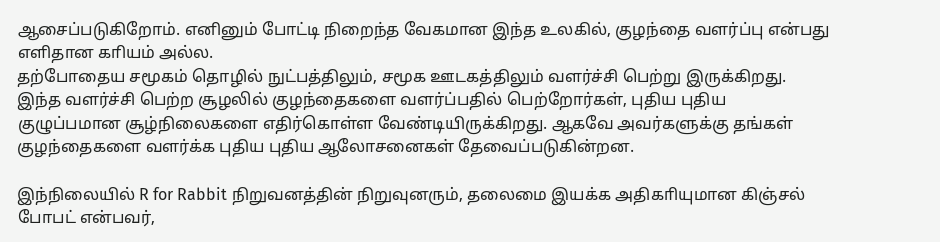ஆசைப்படுகிறோம். எனினும் போட்டி நிறைந்த வேகமான இந்த உலகில், குழந்தை வளர்ப்பு என்பது எளிதான காியம் அல்ல.
தற்போதைய சமூகம் தொழில் நுட்பத்திலும், சமூக ஊடகத்திலும் வளர்ச்சி பெற்று இருக்கிறது. இந்த வளர்ச்சி பெற்ற சூழலில் குழந்தைகளை வளர்ப்பதில் பெற்றோர்கள், புதிய புதிய குழுப்பமான சூழ்நிலைகளை எதிர்கொள்ள வேண்டியிருக்கிறது. ஆகவே அவர்களுக்கு தங்கள் குழந்தைகளை வளர்க்க புதிய புதிய ஆலோசனைகள் தேவைப்படுகின்றன.

இந்நிலையில் R for Rabbit நிறுவனத்தின் நிறுவுனரும், தலைமை இயக்க அதிகாியுமான கிஞ்சல் போபட் என்பவர்,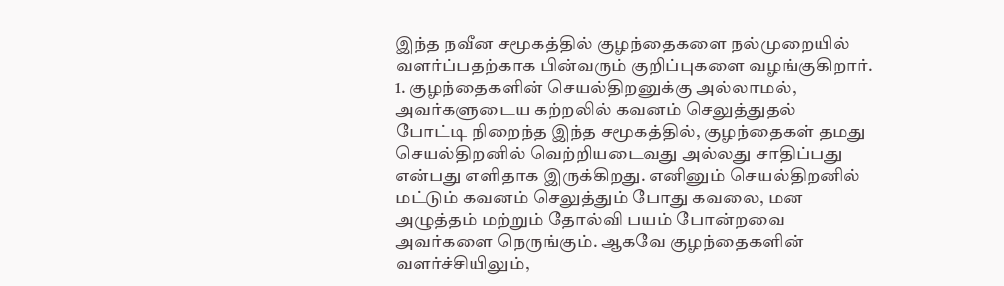இந்த நவீன சமூகத்தில் குழந்தைகளை நல்முறையில் வளர்ப்பதற்காக பின்வரும் குறிப்புகளை வழங்குகிறார்.
1. குழந்தைகளின் செயல்திறனுக்கு அல்லாமல், அவர்களுடைய கற்றலில் கவனம் செலுத்துதல்
போட்டி நிறைந்த இந்த சமூகத்தில், குழந்தைகள் தமது செயல்திறனில் வெற்றியடைவது அல்லது சாதிப்பது என்பது எளிதாக இருக்கிறது. எனினும் செயல்திறனில் மட்டும் கவனம் செலுத்தும் போது கவலை, மன அழுத்தம் மற்றும் தோல்வி பயம் போன்றவை அவர்களை நெருங்கும். ஆகவே குழந்தைகளின் வளர்ச்சியிலும்,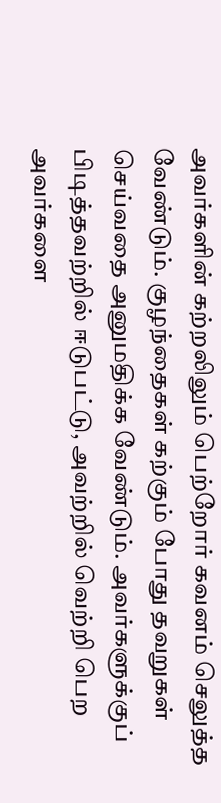அவர்களின் கற்றலிலும் பெற்றோர் கவனம் செலுத்த வேண்டும். குழந்தைகள் கற்கும் போது தவறுகள் செய்வதை அனுமதிக்க வேண்டும். அவர்களுக்குப் பிடித்தவற்றில் ஈடுபட்டு, அவற்றில் வெற்றி பெற அவர்களை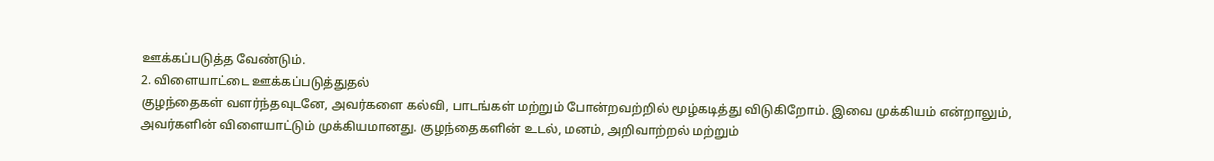ஊக்கப்படுத்த வேண்டும்.
2. விளையாட்டை ஊக்கப்படுத்துதல்
குழந்தைகள் வளர்ந்தவுடனே, அவர்களை கல்வி, பாடங்கள் மற்றும் போன்றவற்றில் மூழ்கடித்து விடுகிறோம். இவை முக்கியம் என்றாலும், அவர்களின் விளையாட்டும் முக்கியமானது. குழந்தைகளின் உடல், மனம், அறிவாற்றல் மற்றும்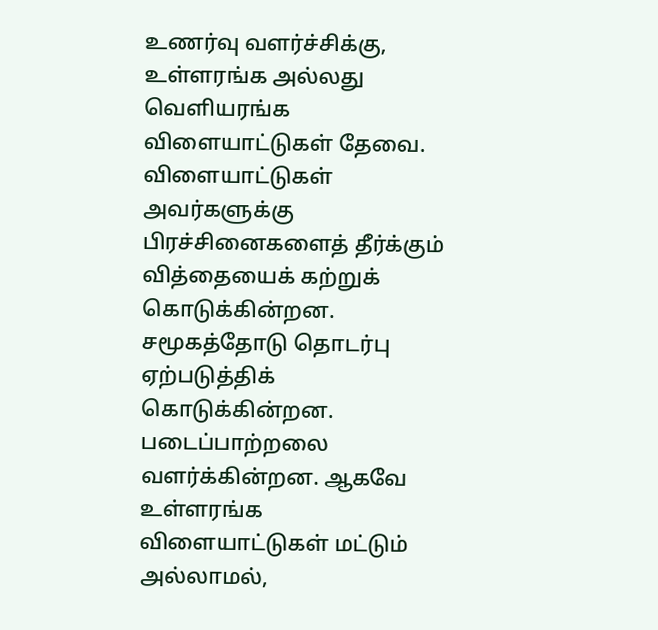உணர்வு வளர்ச்சிக்கு, உள்ளரங்க அல்லது வெளியரங்க விளையாட்டுகள் தேவை. விளையாட்டுகள் அவர்களுக்கு பிரச்சினைகளைத் தீர்க்கும் வித்தையைக் கற்றுக் கொடுக்கின்றன. சமூகத்தோடு தொடர்பு ஏற்படுத்திக் கொடுக்கின்றன. படைப்பாற்றலை வளர்க்கின்றன. ஆகவே உள்ளரங்க விளையாட்டுகள் மட்டும் அல்லாமல்,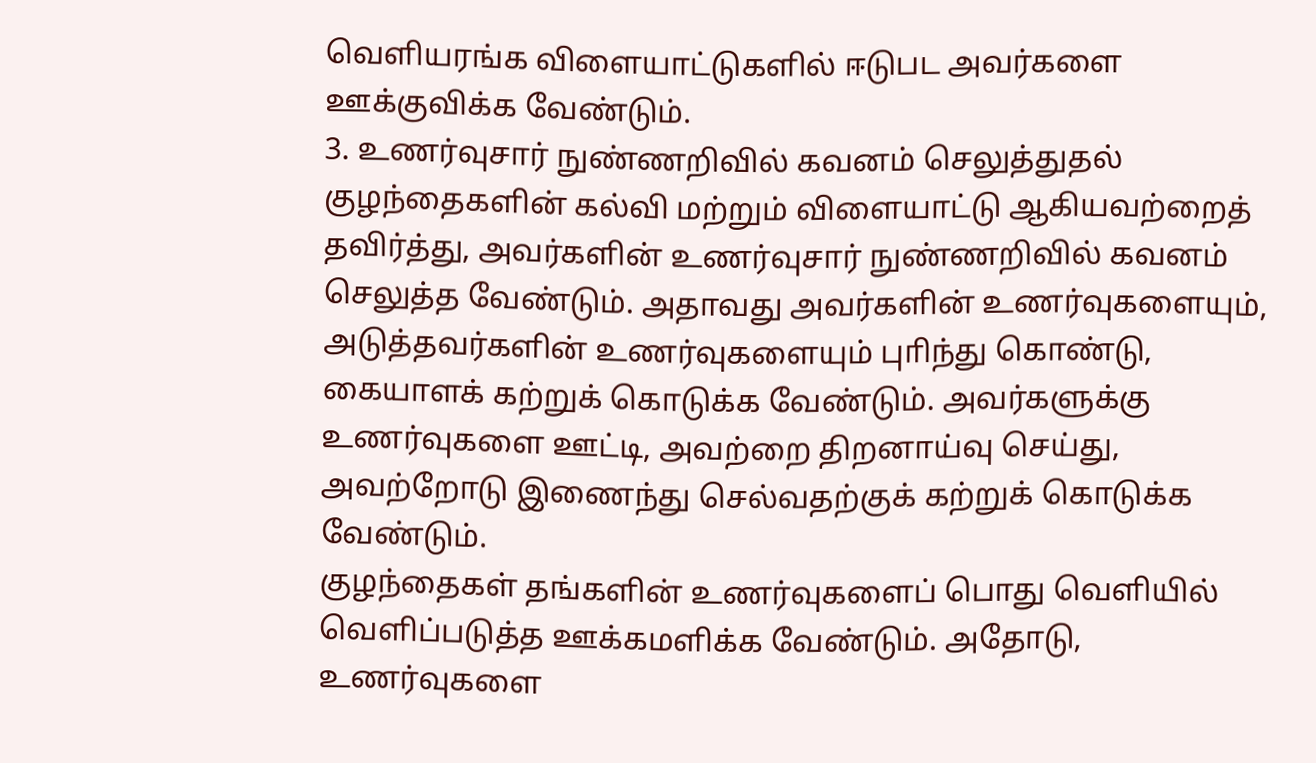வெளியரங்க விளையாட்டுகளில் ஈடுபட அவர்களை ஊக்குவிக்க வேண்டும்.
3. உணர்வுசார் நுண்ணறிவில் கவனம் செலுத்துதல்
குழந்தைகளின் கல்வி மற்றும் விளையாட்டு ஆகியவற்றைத் தவிர்த்து, அவர்களின் உணர்வுசார் நுண்ணறிவில் கவனம் செலுத்த வேண்டும். அதாவது அவர்களின் உணர்வுகளையும், அடுத்தவர்களின் உணர்வுகளையும் புாிந்து கொண்டு, கையாளக் கற்றுக் கொடுக்க வேண்டும். அவர்களுக்கு உணர்வுகளை ஊட்டி, அவற்றை திறனாய்வு செய்து, அவற்றோடு இணைந்து செல்வதற்குக் கற்றுக் கொடுக்க வேண்டும்.
குழந்தைகள் தங்களின் உணர்வுகளைப் பொது வெளியில் வெளிப்படுத்த ஊக்கமளிக்க வேண்டும். அதோடு, உணர்வுகளை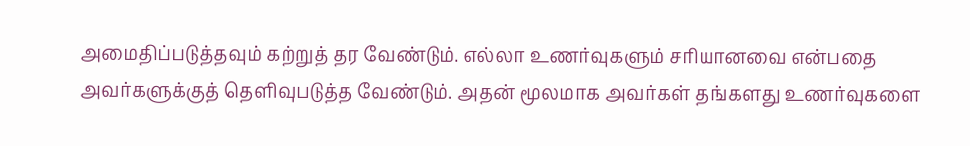அமைதிப்படுத்தவும் கற்றுத் தர வேண்டும். எல்லா உணர்வுகளும் சாியானவை என்பதை அவர்களுக்குத் தெளிவுபடுத்த வேண்டும். அதன் மூலமாக அவர்கள் தங்களது உணர்வுகளை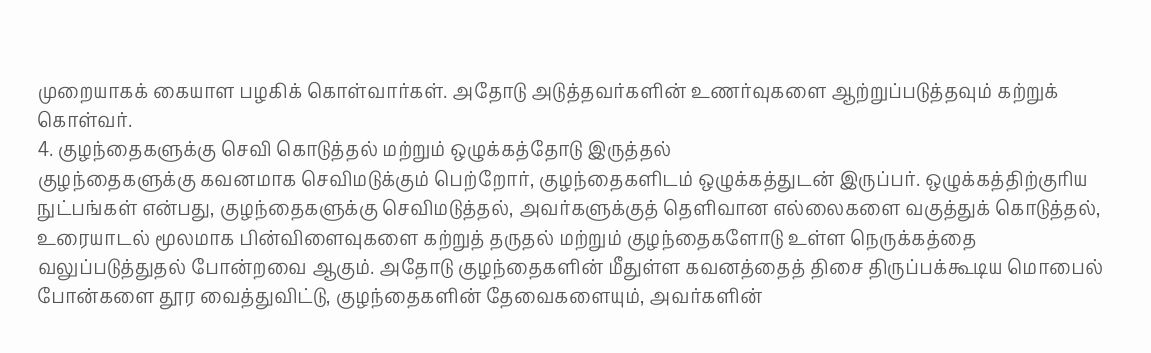முறையாகக் கையாள பழகிக் கொள்வார்கள். அதோடு அடுத்தவர்களின் உணர்வுகளை ஆற்றுப்படுத்தவும் கற்றுக் கொள்வர்.
4. குழந்தைகளுக்கு செவி கொடுத்தல் மற்றும் ஒழுக்கத்தோடு இருத்தல்
குழந்தைகளுக்கு கவனமாக செவிமடுக்கும் பெற்றோர், குழந்தைகளிடம் ஒழுக்கத்துடன் இருப்பர். ஒழுக்கத்திற்குாிய நுட்பங்கள் என்பது, குழந்தைகளுக்கு செவிமடுத்தல், அவர்களுக்குத் தெளிவான எல்லைகளை வகுத்துக் கொடுத்தல், உரையாடல் மூலமாக பின்விளைவுகளை கற்றுத் தருதல் மற்றும் குழந்தைகளோடு உள்ள நெருக்கத்தை வலுப்படுத்துதல் போன்றவை ஆகும். அதோடு குழந்தைகளின் மீதுள்ள கவனத்தைத் திசை திருப்பக்கூடிய மொபைல் போன்களை தூர வைத்துவிட்டு, குழந்தைகளின் தேவைகளையும், அவர்களின்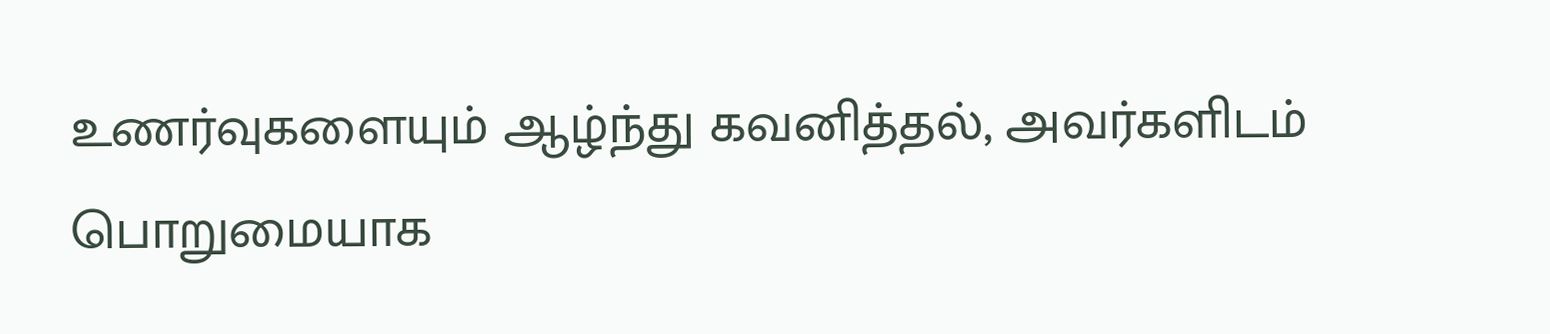உணர்வுகளையும் ஆழ்ந்து கவனித்தல், அவர்களிடம் பொறுமையாக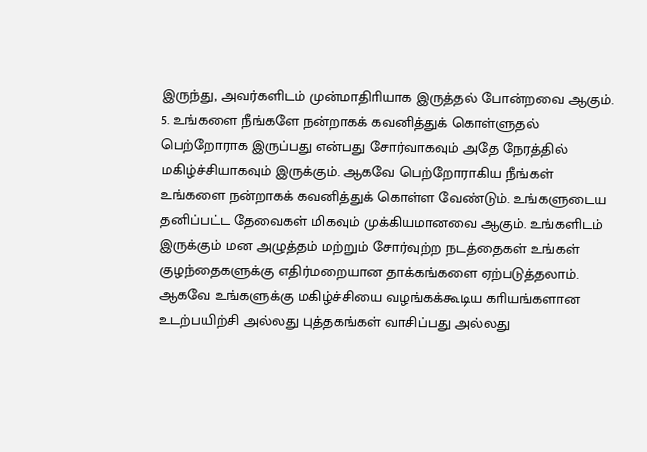இருந்து, அவர்களிடம் முன்மாதிாியாக இருத்தல் போன்றவை ஆகும்.
5. உங்களை நீங்களே நன்றாகக் கவனித்துக் கொள்ளுதல்
பெற்றோராக இருப்பது என்பது சோர்வாகவும் அதே நேரத்தில் மகிழ்ச்சியாகவும் இருக்கும். ஆகவே பெற்றோராகிய நீங்கள் உங்களை நன்றாகக் கவனித்துக் கொள்ள வேண்டும். உங்களுடைய தனிப்பட்ட தேவைகள் மிகவும் முக்கியமானவை ஆகும். உங்களிடம் இருக்கும் மன அழுத்தம் மற்றும் சோர்வுற்ற நடத்தைகள் உங்கள் குழந்தைகளுக்கு எதிர்மறையான தாக்கங்களை ஏற்படுத்தலாம். ஆகவே உங்களுக்கு மகிழ்ச்சியை வழங்கக்கூடிய காியங்களான உடற்பயிற்சி அல்லது புத்தகங்கள் வாசிப்பது அல்லது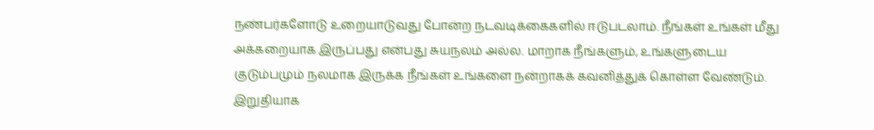நண்பர்களோடு உறையாடுவது போன்ற நடவடிக்கைகளில் ஈடுபடலாம். நீங்கள் உங்கள் மீது அக்கறையாக இருப்பது என்பது சுயநலம் அல்ல. மாறாக நீங்களும், உங்களுடைய குடும்பமும் நலமாக இருக்க நீங்கள் உங்களை நன்றாகக் கவனித்துக் கொள்ள வேண்டும்.
இறுதியாக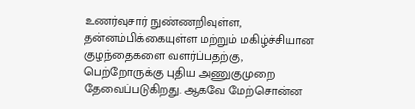உணர்வுசார் நுண்ணறிவுள்ள, தன்னம்பிக்கையுள்ள மற்றும் மகிழ்ச்சியான குழந்தைகளை வளர்ப்பதற்கு, பெற்றோருக்கு புதிய அணுகுமுறை தேவைப்படுகிறது. ஆகவே மேற்சொன்ன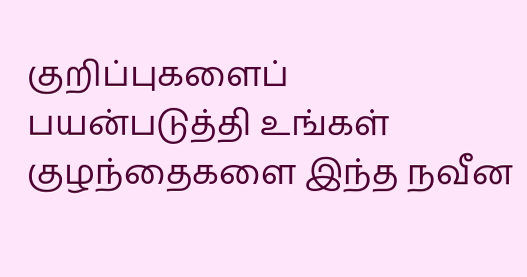குறிப்புகளைப் பயன்படுத்தி உங்கள் குழந்தைகளை இந்த நவீன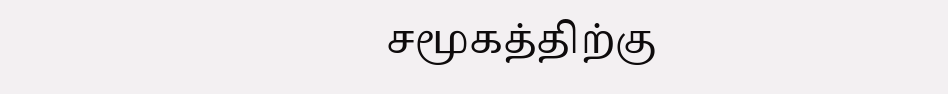சமூகத்திற்கு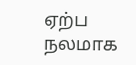ஏற்ப நலமாக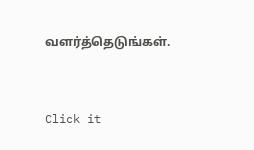வளர்த்தெடுங்கள்.



Click it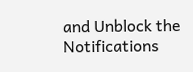and Unblock the Notifications